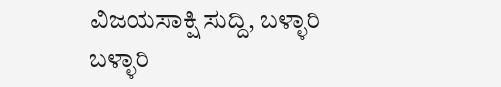ವಿಜಯಸಾಕ್ಷಿ ಸುದ್ದಿ, ಬಳ್ಳಾರಿ
ಬಳ್ಳಾರಿ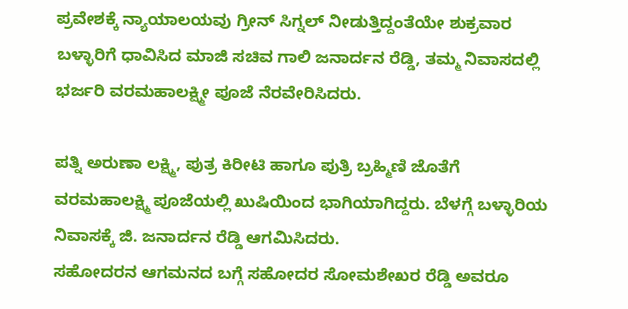ಪ್ರವೇಶಕ್ಕೆ ನ್ಯಾಯಾಲಯವು ಗ್ರೀನ್ ಸಿಗ್ನಲ್ ನೀಡುತ್ತಿದ್ದಂತೆಯೇ ಶುಕ್ರವಾರ ಬಳ್ಳಾರಿಗೆ ಧಾವಿಸಿದ ಮಾಜಿ ಸಚಿವ ಗಾಲಿ ಜನಾರ್ದನ ರೆಡ್ಡಿ, ತಮ್ಮ ನಿವಾಸದಲ್ಲಿ ಭರ್ಜರಿ ವರಮಹಾಲಕ್ಷ್ಮೀ ಪೂಜೆ ನೆರವೇರಿಸಿದರು.

ಪತ್ನಿ ಅರುಣಾ ಲಕ್ಷ್ಮಿ, ಪುತ್ರ ಕಿರೀಟಿ ಹಾಗೂ ಪುತ್ರಿ ಬ್ರಹ್ಮಿಣಿ ಜೊತೆಗೆ ವರಮಹಾಲಕ್ಷ್ಮಿ ಪೂಜೆಯಲ್ಲಿ ಖುಷಿಯಿಂದ ಭಾಗಿಯಾಗಿದ್ದರು. ಬೆಳಗ್ಗೆ ಬಳ್ಳಾರಿಯ ನಿವಾಸಕ್ಕೆ ಜಿ. ಜನಾರ್ದನ ರೆಡ್ಡಿ ಆಗಮಿಸಿದರು.
ಸಹೋದರನ ಆಗಮನದ ಬಗ್ಗೆ ಸಹೋದರ ಸೋಮಶೇಖರ ರೆಡ್ಡಿ ಅವರೂ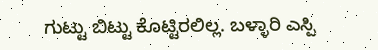ಗುಟ್ಟು ಬಿಟ್ಟು ಕೊಟ್ಟಿರಲಿಲ್ಲ. ಬಳ್ಳಾರಿ ಎಸ್ಪಿ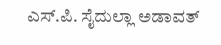ಎಸ್.ಪಿ. ಸೈದುಲ್ಲಾ ಅಡಾವತ್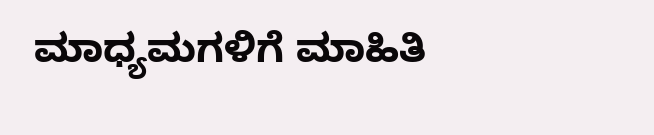ಮಾಧ್ಯಮಗಳಿಗೆ ಮಾಹಿತಿ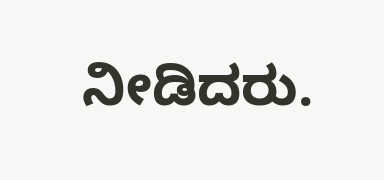ನೀಡಿದರು.